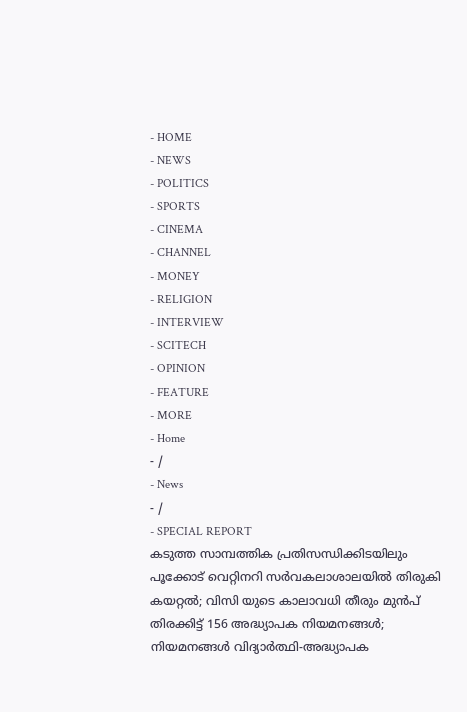- HOME
- NEWS
- POLITICS
- SPORTS
- CINEMA
- CHANNEL
- MONEY
- RELIGION
- INTERVIEW
- SCITECH
- OPINION
- FEATURE
- MORE
- Home
- /
- News
- /
- SPECIAL REPORT
കടുത്ത സാമ്പത്തിക പ്രതിസന്ധിക്കിടയിലും പൂക്കോട് വെറ്റിനറി സർവകലാശാലയിൽ തിരുകി കയറ്റൽ; വിസി യുടെ കാലാവധി തീരും മുൻപ് തിരക്കിട്ട് 156 അദ്ധ്യാപക നിയമനങ്ങൾ; നിയമനങ്ങൾ വിദ്യാർത്ഥി-അദ്ധ്യാപക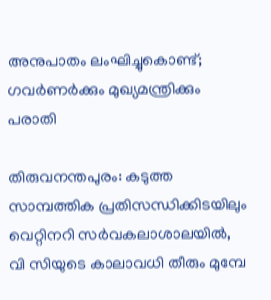അനുപാതം ലംഘിച്ചുകൊണ്ട്; ഗവർണർക്കും മുഖ്യമന്ത്രിക്കും പരാതി

തിരുവനന്തപുരം: കടുത്ത സാമ്പത്തിക പ്രതിസന്ധിക്കിടയിലും വെറ്റിനറി സർവകലാശാലയിൽ, വി സിയുടെ കാലാവധി തീരും മുമ്പേ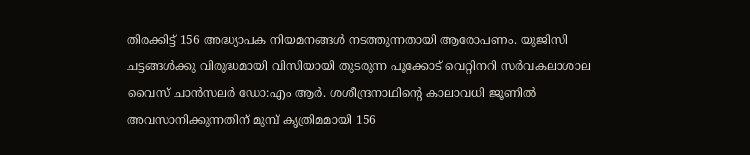തിരക്കിട്ട് 156 അദ്ധ്യാപക നിയമനങ്ങൾ നടത്തുന്നതായി ആരോപണം. യുജിസി ചട്ടങ്ങൾക്കു വിരുദ്ധമായി വിസിയായി തുടരുന്ന പൂക്കോട് വെറ്റിനറി സർവകലാശാല വൈസ് ചാൻസലർ ഡോ:എം ആർ. ശശീന്ദ്രനാഥിന്റെ കാലാവധി ജൂണിൽ അവസാനിക്കുന്നതിന് മുമ്പ് കൃത്രിമമായി 156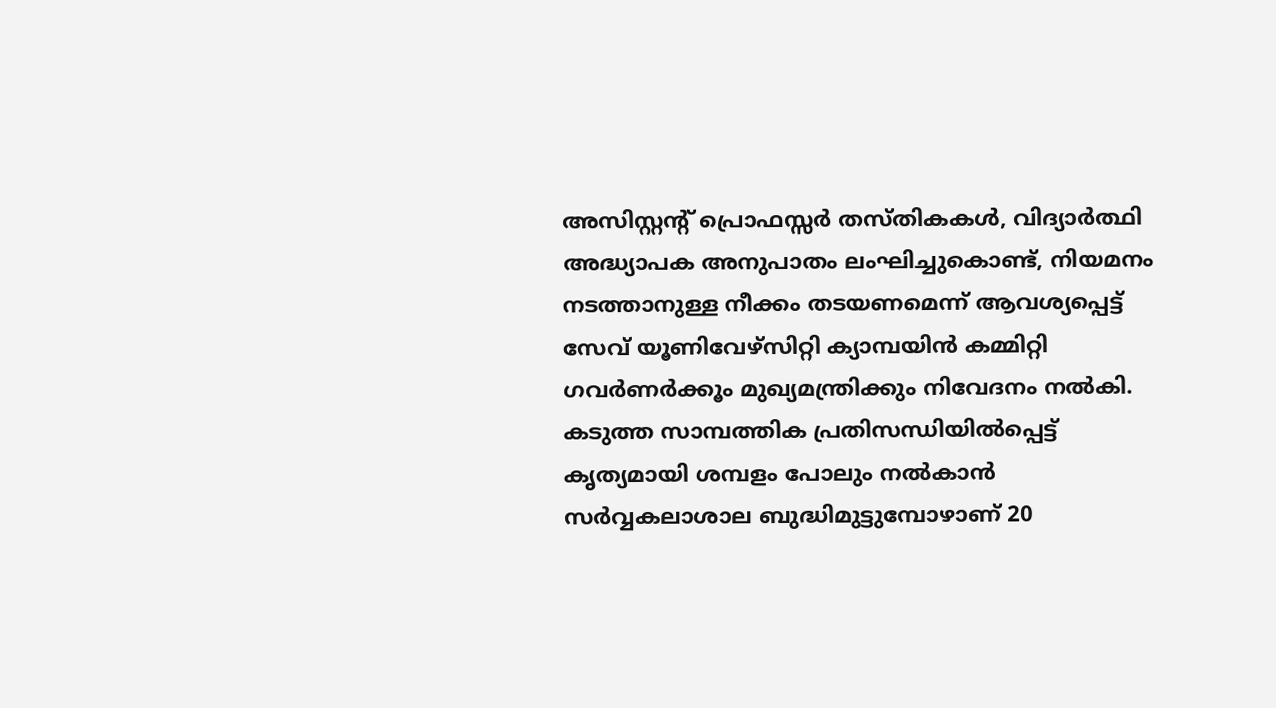അസിസ്റ്റന്റ് പ്രൊഫസ്സർ തസ്തികകൾ, വിദ്യാർത്ഥി അദ്ധ്യാപക അനുപാതം ലംഘിച്ചുകൊണ്ട്, നിയമനം നടത്താനുള്ള നീക്കം തടയണമെന്ന് ആവശ്യപ്പെട്ട് സേവ് യൂണിവേഴ്സിറ്റി ക്യാമ്പയിൻ കമ്മിറ്റി ഗവർണർക്കൂം മുഖ്യമന്ത്രിക്കും നിവേദനം നൽകി.
കടുത്ത സാമ്പത്തിക പ്രതിസന്ധിയിൽപ്പെട്ട് കൃത്യമായി ശമ്പളം പോലും നൽകാൻ സർവ്വകലാശാല ബുദ്ധിമുട്ടുമ്പോഴാണ് 20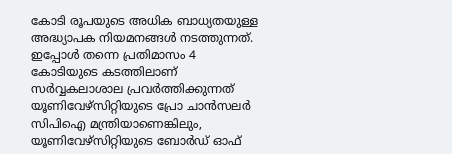കോടി രൂപയുടെ അധിക ബാധ്യതയുള്ള അദ്ധ്യാപക നിയമനങ്ങൾ നടത്തുന്നത്. ഇപ്പോൾ തന്നെ പ്രതിമാസം 4 കോടിയുടെ കടത്തിലാണ് സർവ്വകലാശാല പ്രവർത്തിക്കുന്നത്
യൂണിവേഴ്സിറ്റിയുടെ പ്രോ ചാൻസലർ സിപിഐ മന്ത്രിയാണെങ്കിലും, യൂണിവേഴ്സിറ്റിയുടെ ബോർഡ് ഓഫ്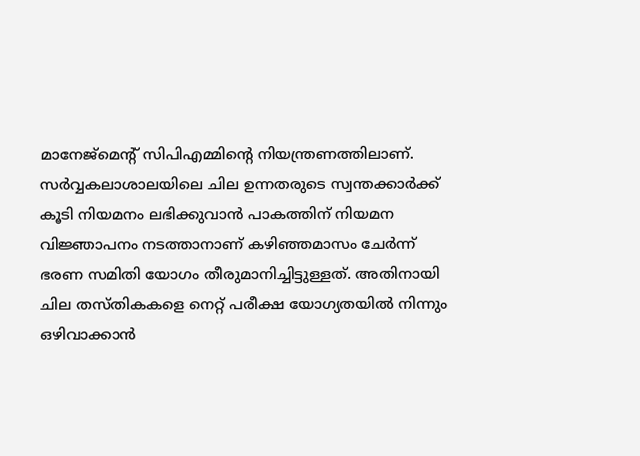മാനേജ്മെന്റ് സിപിഎമ്മിന്റെ നിയന്ത്രണത്തിലാണ്. സർവ്വകലാശാലയിലെ ചില ഉന്നതരുടെ സ്വന്തക്കാർക്ക് കൂടി നിയമനം ലഭിക്കുവാൻ പാകത്തിന് നിയമന വിജ്ഞാപനം നടത്താനാണ് കഴിഞ്ഞമാസം ചേർന്ന് ഭരണ സമിതി യോഗം തീരുമാനിച്ചിട്ടുള്ളത്. അതിനായി ചില തസ്തികകളെ നെറ്റ് പരീക്ഷ യോഗ്യതയിൽ നിന്നും ഒഴിവാക്കാൻ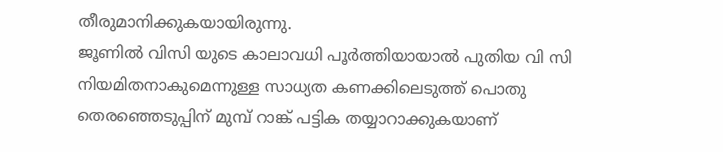തീരുമാനിക്കുകയായിരുന്നു.
ജൂണിൽ വിസി യുടെ കാലാവധി പൂർത്തിയായാൽ പുതിയ വി സി നിയമിതനാകുമെന്നുള്ള സാധ്യത കണക്കിലെടുത്ത് പൊതു തെരഞ്ഞെടുപ്പിന് മുമ്പ് റാങ്ക് പട്ടിക തയ്യാറാക്കുകയാണ്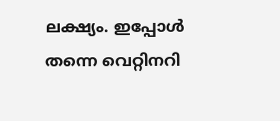ലക്ഷ്യം. ഇപ്പോൾ തന്നെ വെറ്റിനറി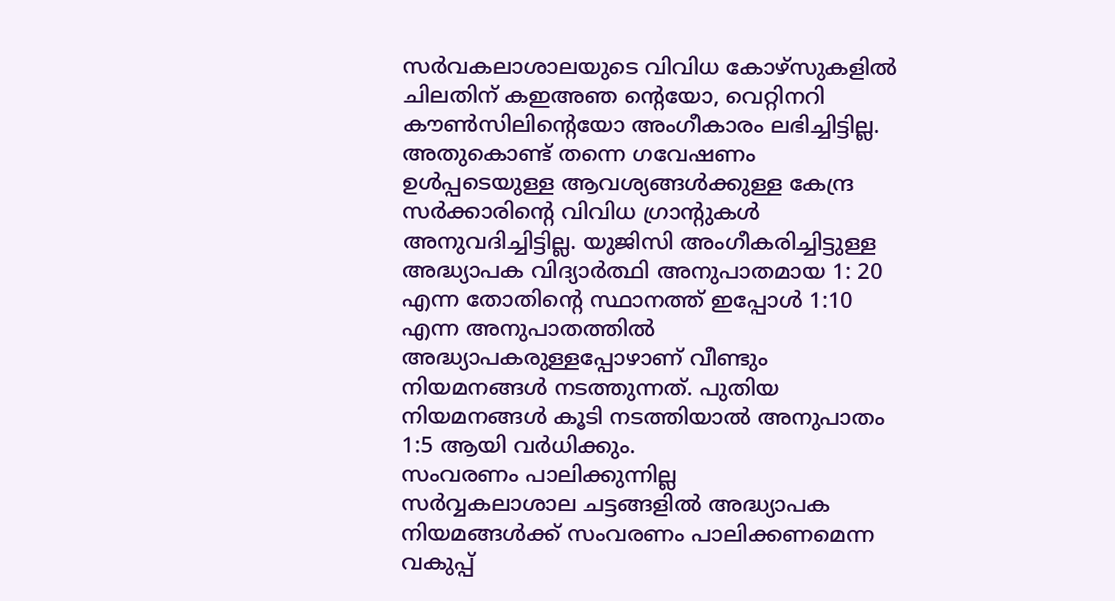സർവകലാശാലയുടെ വിവിധ കോഴ്സുകളിൽ ചിലതിന് കഇഅഞ ന്റെയോ, വെറ്റിനറി കൗൺസിലിന്റെയോ അംഗീകാരം ലഭിച്ചിട്ടില്ല. അതുകൊണ്ട് തന്നെ ഗവേഷണം ഉൾപ്പടെയുള്ള ആവശ്യങ്ങൾക്കുള്ള കേന്ദ്ര സർക്കാരിന്റെ വിവിധ ഗ്രാന്റുകൾ അനുവദിച്ചിട്ടില്ല. യുജിസി അംഗീകരിച്ചിട്ടുള്ള അദ്ധ്യാപക വിദ്യാർത്ഥി അനുപാതമായ 1: 20 എന്ന തോതിന്റെ സ്ഥാനത്ത് ഇപ്പോൾ 1:10 എന്ന അനുപാതത്തിൽ അദ്ധ്യാപകരുള്ളപ്പോഴാണ് വീണ്ടും നിയമനങ്ങൾ നടത്തുന്നത്. പുതിയ നിയമനങ്ങൾ കൂടി നടത്തിയാൽ അനുപാതം 1:5 ആയി വർധിക്കും.
സംവരണം പാലിക്കുന്നില്ല
സർവ്വകലാശാല ചട്ടങ്ങളിൽ അദ്ധ്യാപക നിയമങ്ങൾക്ക് സംവരണം പാലിക്കണമെന്ന വകുപ്പ്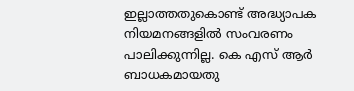ഇല്ലാത്തതുകൊണ്ട് അദ്ധ്യാപക നിയമനങ്ങളിൽ സംവരണം പാലിക്കുന്നില്ല. കെ എസ് ആർ ബാധകമായതു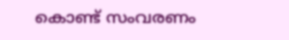കൊണ്ട് സംവരണം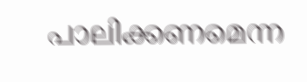പാലിക്കണമെന്ന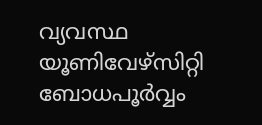വ്യവസ്ഥ യൂണിവേഴ്സിറ്റി ബോധപൂർവ്വം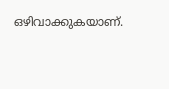ഒഴിവാക്കുകയാണ്.